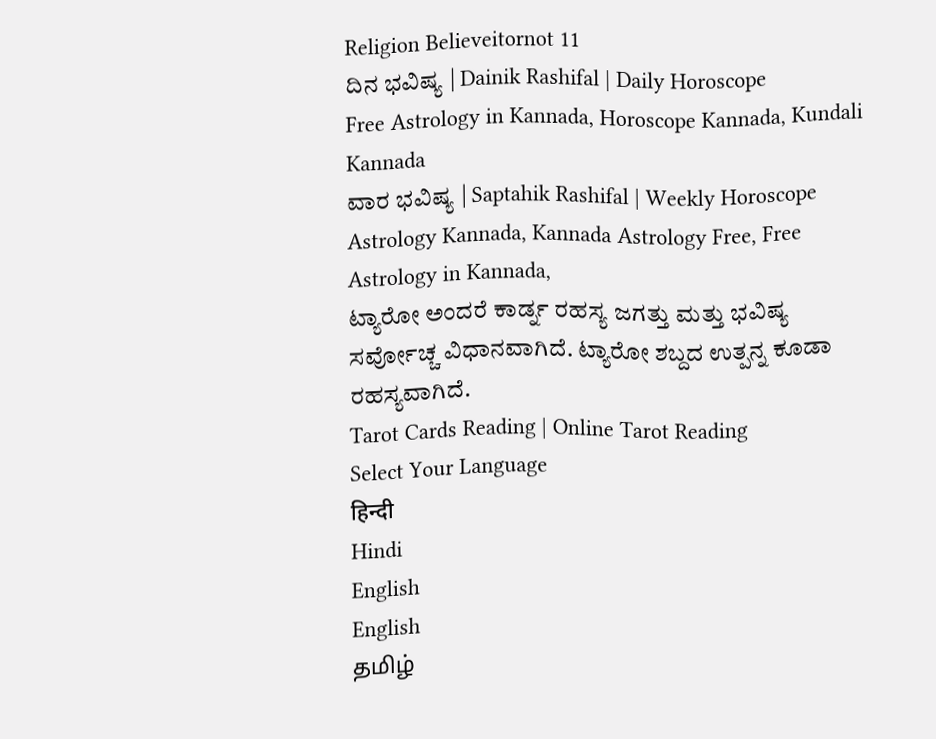Religion Believeitornot 11
ದಿನ ಭವಿಷ್ಯ | Dainik Rashifal | Daily Horoscope
Free Astrology in Kannada, Horoscope Kannada, Kundali Kannada
ವಾರ ಭವಿಷ್ಯ | Saptahik Rashifal | Weekly Horoscope
Astrology Kannada, Kannada Astrology Free, Free Astrology in Kannada,
ಟ್ಯಾರೋ ಅಂದರೆ ಕಾರ್ಡ್ನ ರಹಸ್ಯ ಜಗತ್ತು ಮತ್ತು ಭವಿಷ್ಯ ಸರ್ವೋಚ್ಚ ವಿಧಾನವಾಗಿದೆ. ಟ್ಯಾರೋ ಶಬ್ದದ ಉತ್ಪನ್ನ ಕೂಡಾ ರಹಸ್ಯವಾಗಿದೆ.
Tarot Cards Reading | Online Tarot Reading
Select Your Language
हिन्दी
Hindi
English
English
தமிழ்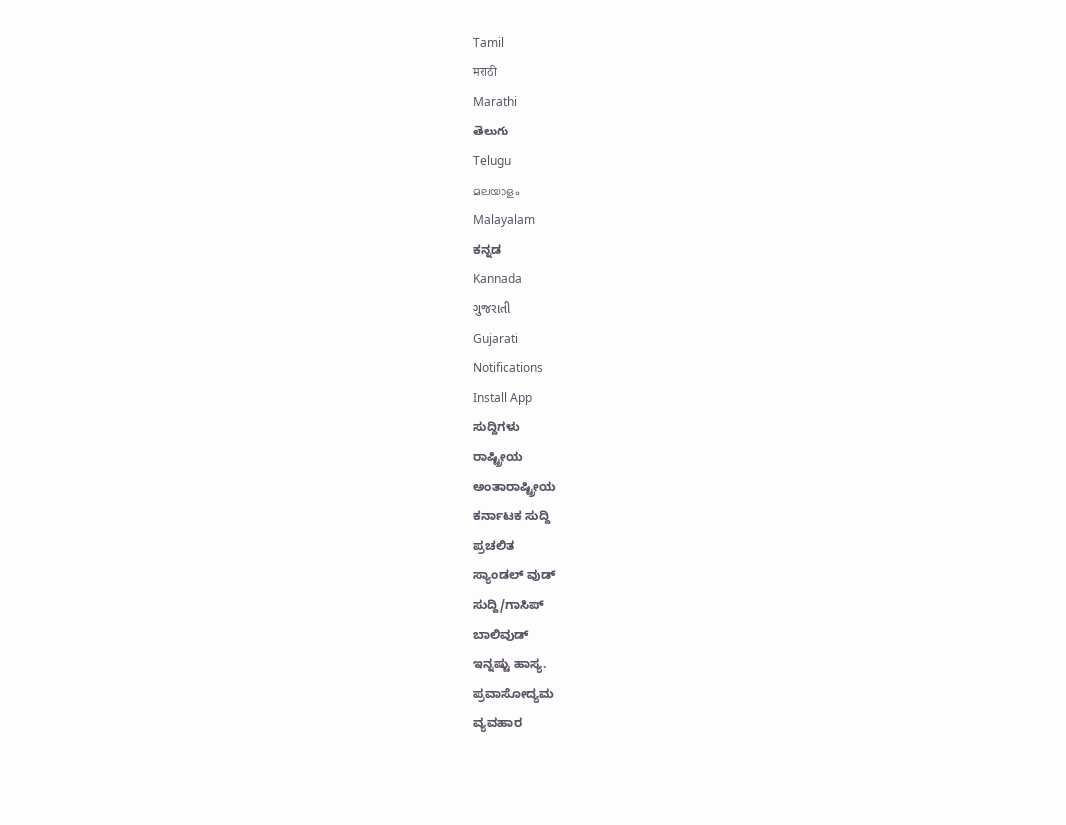Tamil
मराठी
Marathi
తెలుగు
Telugu
മലയാളം
Malayalam
ಕನ್ನಡ
Kannada
ગુજરાતી
Gujarati
Notifications
Install App
ಸುದ್ದಿಗಳು
ರಾಷ್ಟ್ರೀಯ
ಅಂತಾರಾಷ್ಟ್ರೀಯ
ಕರ್ನಾಟಕ ಸುದ್ದಿ
ಪ್ರಚಲಿತ
ಸ್ಯಾಂಡಲ್ ವುಡ್
ಸುದ್ದಿ/ಗಾಸಿಪ್
ಬಾಲಿವುಡ್
ಇನ್ನಷ್ಟು ಹಾಸ್ಯ.
ಪ್ರವಾಸೋದ್ಯಮ
ವ್ಯವಹಾರ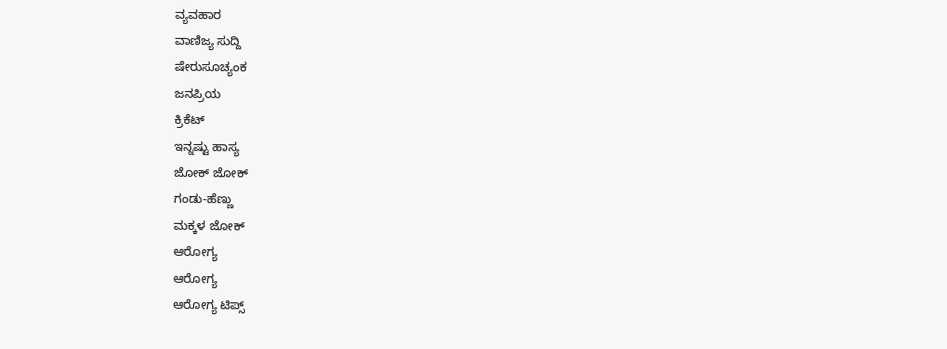ವ್ಯವಹಾರ
ವಾಣಿಜ್ಯ ಸುದ್ದಿ
ಷೇರುಸೂಚ್ಯಂಕ
ಜನಪ್ರಿಯ
ಕ್ರಿಕೆಟ್
ಇನ್ನಷ್ಟು ಹಾಸ್ಯ
ಜೋಕ್ ಜೋಕ್
ಗಂಡು-ಹೆಣ್ಣು
ಮಕ್ಕಳ ಜೋಕ್
ಆರೋಗ್ಯ
ಆರೋಗ್ಯ
ಆರೋಗ್ಯ ಟಿಪ್ಸ್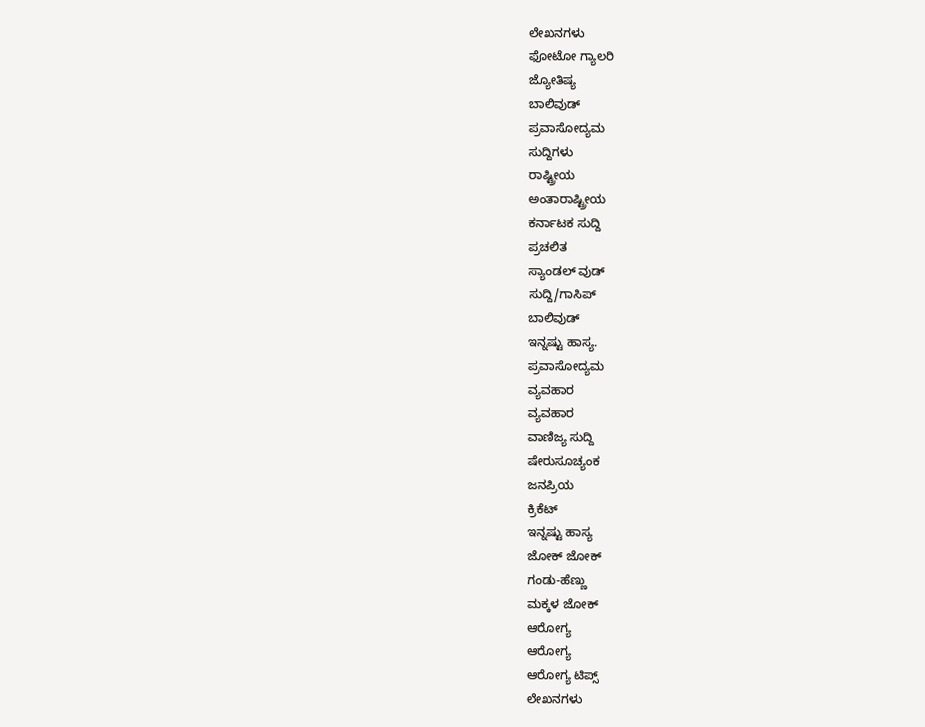ಲೇಖನಗಳು
ಫೋಟೋ ಗ್ಯಾಲರಿ
ಜ್ಯೋತಿಷ್ಯ
ಬಾಲಿವುಡ್
ಪ್ರವಾಸೋದ್ಯಮ
ಸುದ್ದಿಗಳು
ರಾಷ್ಟ್ರೀಯ
ಅಂತಾರಾಷ್ಟ್ರೀಯ
ಕರ್ನಾಟಕ ಸುದ್ದಿ
ಪ್ರಚಲಿತ
ಸ್ಯಾಂಡಲ್ ವುಡ್
ಸುದ್ದಿ/ಗಾಸಿಪ್
ಬಾಲಿವುಡ್
ಇನ್ನಷ್ಟು ಹಾಸ್ಯ.
ಪ್ರವಾಸೋದ್ಯಮ
ವ್ಯವಹಾರ
ವ್ಯವಹಾರ
ವಾಣಿಜ್ಯ ಸುದ್ದಿ
ಷೇರುಸೂಚ್ಯಂಕ
ಜನಪ್ರಿಯ
ಕ್ರಿಕೆಟ್
ಇನ್ನಷ್ಟು ಹಾಸ್ಯ
ಜೋಕ್ ಜೋಕ್
ಗಂಡು-ಹೆಣ್ಣು
ಮಕ್ಕಳ ಜೋಕ್
ಆರೋಗ್ಯ
ಆರೋಗ್ಯ
ಆರೋಗ್ಯ ಟಿಪ್ಸ್
ಲೇಖನಗಳು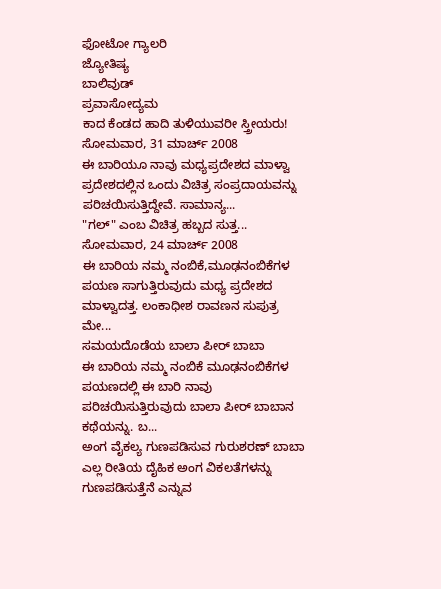ಫೋಟೋ ಗ್ಯಾಲರಿ
ಜ್ಯೋತಿಷ್ಯ
ಬಾಲಿವುಡ್
ಪ್ರವಾಸೋದ್ಯಮ
ಕಾದ ಕೆಂಡದ ಹಾದಿ ತುಳಿಯುವರೀ ಸ್ತ್ರೀಯರು!
ಸೋಮವಾರ, 31 ಮಾರ್ಚ್ 2008
ಈ ಬಾರಿಯೂ ನಾವು ಮಧ್ಯಪ್ರದೇಶದ ಮಾಳ್ವಾ ಪ್ರದೇಶದಲ್ಲಿನ ಒಂದು ವಿಚಿತ್ರ ಸಂಪ್ರದಾಯವನ್ನು ಪರಿಚಯಿಸುತ್ತಿದ್ದೇವೆ. ಸಾಮಾನ್ಯ...
"ಗಲ್" ಎಂಬ ವಿಚಿತ್ರ ಹಬ್ಬದ ಸುತ್ತ...
ಸೋಮವಾರ, 24 ಮಾರ್ಚ್ 2008
ಈ ಬಾರಿಯ ನಮ್ಮ ನಂಬಿಕೆ,ಮೂಢನಂಬಿಕೆಗಳ ಪಯಣ ಸಾಗುತ್ತಿರುವುದು ಮಧ್ಯ ಪ್ರದೇಶದ ಮಾಳ್ವಾದತ್ತ. ಲಂಕಾಧೀಶ ರಾವಣನ ಸುಪುತ್ರ ಮೇ...
ಸಮಯದೊಡೆಯ ಬಾಲಾ ಪೀರ್ ಬಾಬಾ
ಈ ಬಾರಿಯ ನಮ್ಮ ನಂಬಿಕೆ ಮೂಢನಂಬಿಕೆಗಳ ಪಯಣದಲ್ಲಿ ಈ ಬಾರಿ ನಾವು ಪರಿಚಯಿಸುತ್ತಿರುವುದು ಬಾಲಾ ಪೀರ್ ಬಾಬಾನ ಕಥೆಯನ್ನು. ಬ...
ಅಂಗ ವೈಕಲ್ಯ ಗುಣಪಡಿಸುವ ಗುರುಶರಣ್ ಬಾಬಾ
ಎಲ್ಲ ರೀತಿಯ ದೈಹಿಕ ಅಂಗ ವಿಕಲತೆಗಳನ್ನು ಗುಣಪಡಿಸುತ್ತೆನೆ ಎನ್ನುವ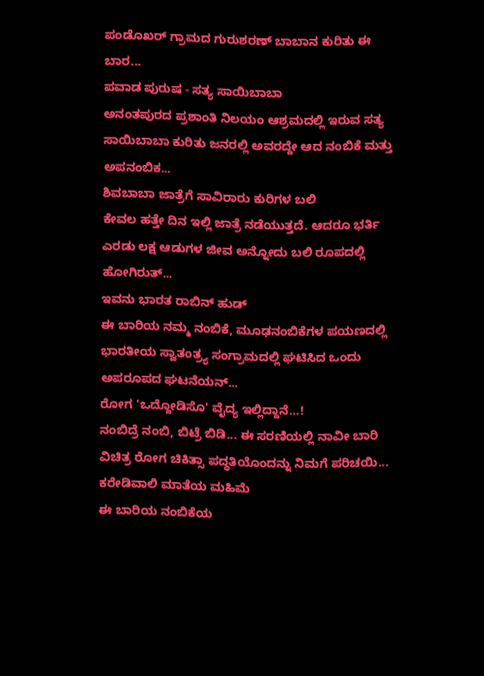ಪಂಡೊಖರ್ ಗ್ರಾಮದ ಗುರುಶರಣ್ ಬಾಬಾನ ಕುರಿತು ಈ ಬಾರ...
ಪವಾಡ ಪುರುಷ - ಸತ್ಯ ಸಾಯಿಬಾಬಾ
ಅನಂತಪುರದ ಪ್ರಶಾಂತಿ ನಿಲಯಂ ಆಶ್ರಮದಲ್ಲಿ ಇರುವ ಸತ್ಯ ಸಾಯಿಬಾಬಾ ಕುರಿತು ಜನರಲ್ಲಿ ಅವರದ್ದೇ ಆದ ನಂಬಿಕೆ ಮತ್ತು ಅಪನಂಬಿಕ...
ಶಿವಬಾಬಾ ಜಾತ್ರೆಗೆ ಸಾವಿರಾರು ಕುರಿಗಳ ಬಲಿ
ಕೇವಲ ಹತ್ತೇ ದಿನ ಇಲ್ಲಿ ಜಾತ್ರೆ ನಡೆಯುತ್ತದೆ. ಆದರೂ ಭರ್ತಿ ಎರಡು ಲಕ್ಷ ಆಡುಗಳ ಜೀವ ಅನ್ನೋದು ಬಲಿ ರೂಪದಲ್ಲಿ ಹೋಗಿರುತ್...
ಇವನು ಭಾರತ ರಾಬಿನ್ ಹುಡ್
ಈ ಬಾರಿಯ ನಮ್ಮ ನಂಬಿಕೆ, ಮೂಢನಂಬಿಕೆಗಳ ಪಯಣದಲ್ಲಿ ಭಾರತೀಯ ಸ್ವಾತಂತ್ರ್ಯ ಸಂಗ್ರಾಮದಲ್ಲಿ ಘಟಿಸಿದ ಒಂದು ಅಪರೂಪದ ಘಟನೆಯನ್...
ರೋಗ 'ಒದ್ದೋಡಿಸೊ' ವೈದ್ಯ ಇಲ್ಲಿದ್ದಾನೆ…!
ನಂಬಿದ್ರೆ ನಂಬಿ, ಬಿಟ್ರೆ ಬಿಡಿ... ಈ ಸರಣಿಯಲ್ಲಿ ನಾವೀ ಬಾರಿ ವಿಚಿತ್ರ ರೋಗ ಚಿಕಿತ್ಸಾ ಪದ್ಧತಿಯೊಂದನ್ನು ನಿಮಗೆ ಪರಿಚಯಿ...
ಕರೇಡಿವಾಲಿ ಮಾತೆಯ ಮಹಿಮೆ
ಈ ಬಾರಿಯ ನಂಬಿಕೆಯ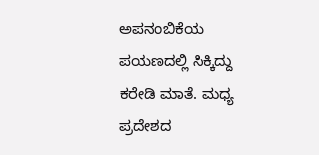ಅಪನಂಬಿಕೆಯ ಪಯಣದಲ್ಲಿ ಸಿಕ್ಕಿದ್ದು ಕರೇಡಿ ಮಾತೆ. ಮಧ್ಯ ಪ್ರದೇಶದ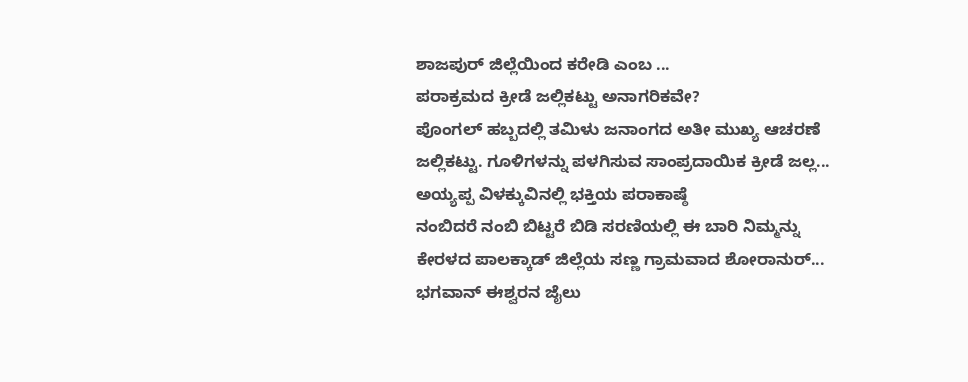ಶಾಜಪುರ್ ಜಿಲ್ಲೆಯಿಂದ ಕರೇಡಿ ಎಂಬ ...
ಪರಾಕ್ರಮದ ಕ್ರೀಡೆ ಜಲ್ಲಿಕಟ್ಟು ಅನಾಗರಿಕವೇ?
ಪೊಂಗಲ್ ಹಬ್ಬದಲ್ಲಿ ತಮಿಳು ಜನಾಂಗದ ಅತೀ ಮುಖ್ಯ ಆಚರಣೆ ಜಲ್ಲಿಕಟ್ಟು. ಗೂಳಿಗಳನ್ನು ಪಳಗಿಸುವ ಸಾಂಪ್ರದಾಯಿಕ ಕ್ರೀಡೆ ಜಲ್ಲ...
ಅಯ್ಯಪ್ಪ ವಿಳಕ್ಕುವಿನಲ್ಲಿ ಭಕ್ತಿಯ ಪರಾಕಾಷ್ಠೆ
ನಂಬಿದರೆ ನಂಬಿ ಬಿಟ್ಟರೆ ಬಿಡಿ ಸರಣಿಯಲ್ಲಿ ಈ ಬಾರಿ ನಿಮ್ಮನ್ನು ಕೇರಳದ ಪಾಲಕ್ಕಾಡ್ ಜಿಲ್ಲೆಯ ಸಣ್ಣ ಗ್ರಾಮವಾದ ಶೋರಾನುರ್...
ಭಗವಾನ್ ಈಶ್ವರನ ಜೈಲು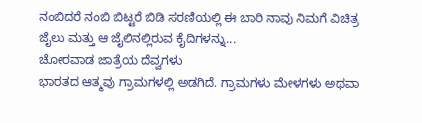ನಂಬಿದರೆ ನಂಬಿ ಬಿಟ್ಟರೆ ಬಿಡಿ ಸರಣಿಯಲ್ಲಿ ಈ ಬಾರಿ ನಾವು ನಿಮಗೆ ವಿಚಿತ್ರ ಜೈಲು ಮತ್ತು ಆ ಜೈಲಿನಲ್ಲಿರುವ ಕೈದಿಗಳನ್ನು...
ಚೋರವಾಡ ಜಾತ್ರೆಯ ದೆವ್ವಗಳು
ಭಾರತದ ಆತ್ಮವು ಗ್ರಾಮಗಳಲ್ಲಿ ಅಡಗಿದೆ. ಗ್ರಾಮಗಳು ಮೇಳಗಳು ಅಥವಾ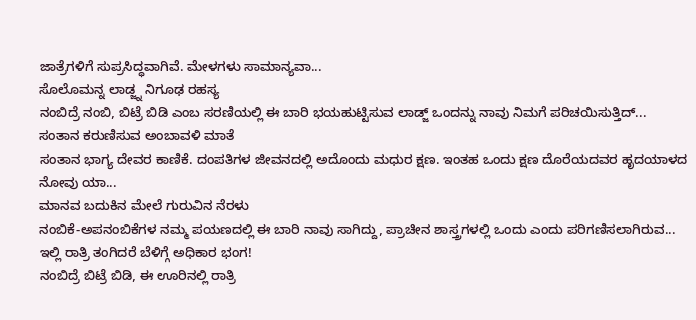ಜಾತ್ರೆಗಳಿಗೆ ಸುಪ್ರಸಿದ್ಧವಾಗಿವೆ. ಮೇಳಗಳು ಸಾಮಾನ್ಯವಾ...
ಸೊಲೊಮನ್ನ ಲಾಡ್ಜ್ನ ನಿಗೂಢ ರಹಸ್ಯ
ನಂಬಿದ್ರೆ ನಂಬಿ, ಬಿಟ್ರೆ ಬಿಡಿ ಎಂಬ ಸರಣಿಯಲ್ಲಿ ಈ ಬಾರಿ ಭಯಹುಟ್ಟಿಸುವ ಲಾಡ್ಜ್ ಒಂದನ್ನು ನಾವು ನಿಮಗೆ ಪರಿಚಯಿಸುತ್ತಿದ್...
ಸಂತಾನ ಕರುಣಿಸುವ ಅಂಬಾವಳಿ ಮಾತೆ
ಸಂತಾನ ಭಾಗ್ಯ ದೇವರ ಕಾಣಿಕೆ. ದಂಪತಿಗಳ ಜೀವನದಲ್ಲಿ ಅದೊಂದು ಮಧುರ ಕ್ಷಣ. ಇಂತಹ ಒಂದು ಕ್ಷಣ ದೊರೆಯದವರ ಹೃದಯಾಳದ ನೋವು ಯಾ...
ಮಾನವ ಬದುಕಿನ ಮೇಲೆ ಗುರುವಿನ ನೆರಳು
ನಂಬಿಕೆ-ಅಪನಂಬಿಕೆಗಳ ನಮ್ಮ ಪಯಣದಲ್ಲಿ ಈ ಬಾರಿ ನಾವು ಸಾಗಿದ್ದು, ಪ್ರಾಚೀನ ಶಾಸ್ತ್ರಗಳಲ್ಲಿ ಒಂದು ಎಂದು ಪರಿಗಣಿಸಲಾಗಿರುವ...
ಇಲ್ಲಿ ರಾತ್ರಿ ತಂಗಿದರೆ ಬೆಳಿಗ್ಗೆ ಅಧಿಕಾರ ಭಂಗ!
ನಂಬಿದ್ರೆ ಬಿಟ್ರೆ ಬಿಡಿ, ಈ ಊರಿನಲ್ಲಿ ರಾತ್ರಿ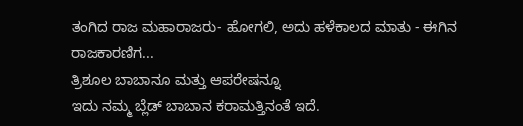ತಂಗಿದ ರಾಜ ಮಹಾರಾಜರು- ಹೋಗಲಿ, ಅದು ಹಳೆಕಾಲದ ಮಾತು - ಈಗಿನ ರಾಜಕಾರಣಿಗ...
ತ್ರಿಶೂಲ ಬಾಬಾನೂ ಮತ್ತು ಆಪರೇಷನ್ನೂ
ಇದು ನಮ್ಮ ಬ್ಲೆಡ್ ಬಾಬಾನ ಕರಾಮತ್ತಿನಂತೆ ಇದೆ.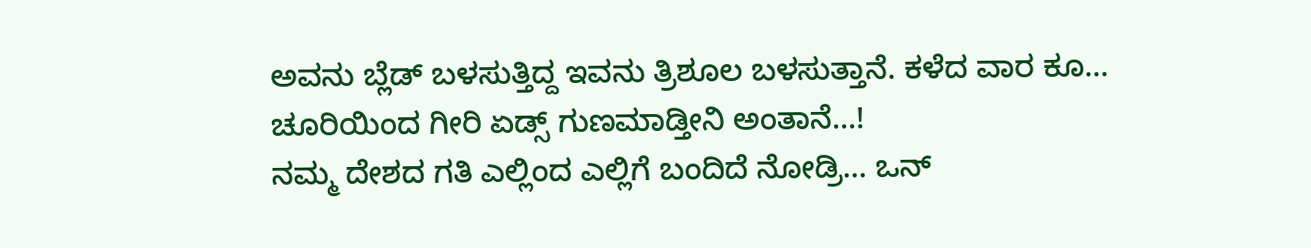ಅವನು ಬ್ಲೆಡ್ ಬಳಸುತ್ತಿದ್ದ ಇವನು ತ್ರಿಶೂಲ ಬಳಸುತ್ತಾನೆ. ಕಳೆದ ವಾರ ಕೂ...
ಚೂರಿಯಿಂದ ಗೀರಿ ಏಡ್ಸ್ ಗುಣಮಾಡ್ತೀನಿ ಅಂತಾನೆ...!
ನಮ್ಮ ದೇಶದ ಗತಿ ಎಲ್ಲಿಂದ ಎಲ್ಲಿಗೆ ಬಂದಿದೆ ನೋಡ್ರಿ... ಒನ್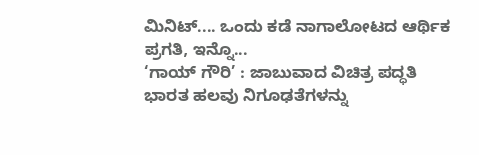ಮಿನಿಟ್.... ಒಂದು ಕಡೆ ನಾಗಾಲೋಟದ ಆರ್ಥಿಕ ಪ್ರಗತಿ, ಇನ್ನೊ...
‘ಗಾಯ್ ಗೌರಿ’ : ಜಾಬುವಾದ ವಿಚಿತ್ರ ಪದ್ಧತಿ
ಭಾರತ ಹಲವು ನಿಗೂಢತೆಗಳನ್ನು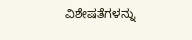ವಿಶೇಷತೆಗಳನ್ನು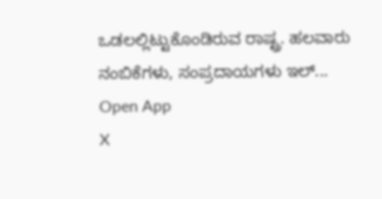ಒಡಲಲ್ಲಿಟ್ಟುಕೊಂಡಿರುವ ರಾಷ್ಟ್ರ. ಹಲವಾರು ನಂಬಿಕೆಗಳು, ಸಂಪ್ರದಾಯಗಳು ಇಲ್...
Open App
X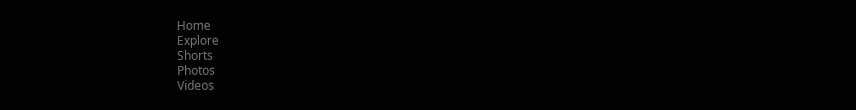Home
Explore
Shorts
Photos
Videos